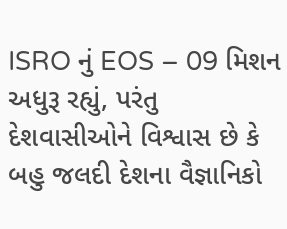ISRO નું EOS – 09 મિશન અધુરૂ રહ્યું, પરંતુ દેશવાસીઓને વિશ્વાસ છે કે બહુ જલદી દેશના વૈજ્ઞાનિકો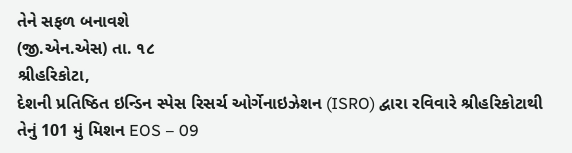તેને સફળ બનાવશે
(જી.એન.એસ) તા. ૧૮
શ્રીહરિકોટા,
દેશની પ્રતિષ્ઠિત ઇન્ડિન સ્પેસ રિસર્ચ ઓર્ગેનાઇઝેશન (ISRO) દ્વારા રવિવારે શ્રીહરિકોટાથી તેનું 101 મું મિશન EOS – 09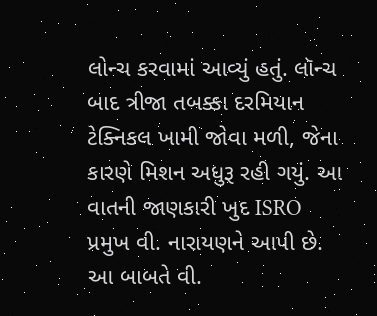લોન્ચ કરવામાં આવ્યું હતું. લૉન્ચ બાદ ત્રીજા તબક્કા દરમિયાન ટેક્નિકલ ખામી જોવા મળી, જેના કારણે મિશન અધુરૂ રહી ગયું. આ વાતની જાણકારી ખુદ ISRO પ્રમુખ વી. નારાયણને આપી છે.
આ બાબતે વી.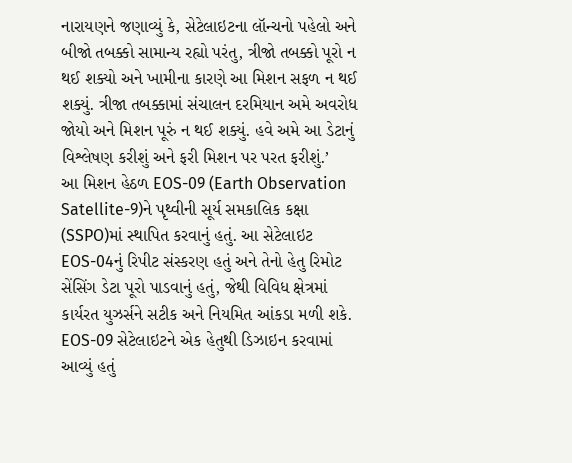નારાયણને જણાવ્યું કે, સેટેલાઇટના લૉન્ચનો પહેલો અને બીજો તબક્કો સામાન્ય રહ્યો પરંતુ, ત્રીજો તબક્કો પૂરો ન થઈ શક્યો અને ખામીના કારણે આ મિશન સફળ ન થઈ શક્યું. ત્રીજા તબક્કામાં સંચાલન દરમિયાન અમે અવરોધ જોયો અને મિશન પૂરું ન થઈ શક્યું. હવે અમે આ ડેટાનું વિશ્લેષણ કરીશું અને ફરી મિશન પર પરત ફરીશું.’
આ મિશન હેઠળ EOS-09 (Earth Observation Satellite-9)ને પૃથ્વીની સૂર્ય સમકાલિક કક્ષા (SSPO)માં સ્થાપિત કરવાનું હતું. આ સેટેલાઇટ EOS-04નું રિપીટ સંસ્કરણ હતું અને તેનો હેતુ રિમોટ સેંસિંગ ડેટા પૂરો પાડવાનું હતું, જેથી વિવિધ ક્ષેત્રમાં કાર્યરત યુઝર્સને સટીક અને નિયમિત આંકડા મળી શકે.
EOS-09 સેટેલાઇટને એક હેતુથી ડિઝાઇન કરવામાં આવ્યું હતું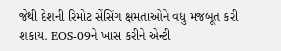જેથી દેશની રિમોટ સેંસિંગ ક્ષમતાઓને વધુ મજબૂત કરી શકાય. EOS-09ને ખાસ કરીને એન્ટી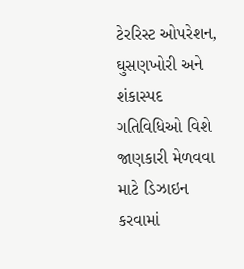ટેરરિસ્ટ ઓપરેશન, ઘુસણખોરી અને શંકાસ્પદ ગતિવિધિઓ વિશે જાણકારી મેળવવા માટે ડિઝાઇન કરવામાં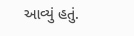આવ્યું હતું.